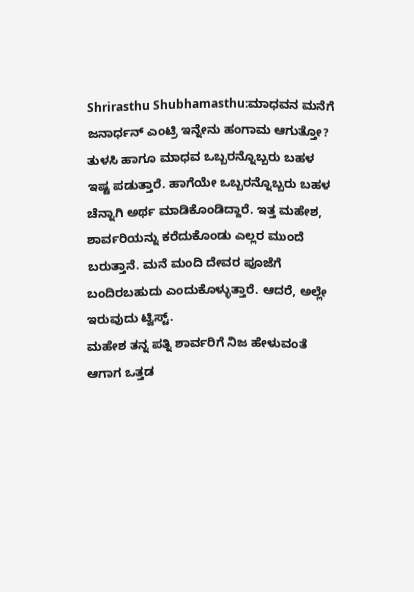Shrirasthu Shubhamasthu:ಮಾಧವನ ಮನೆಗೆ ಜನಾರ್ಧನ್ ಎಂಟ್ರಿ ಇನ್ನೇನು ಹಂಗಾಮ ಆಗುತ್ತೋ?
ತುಳಸಿ ಹಾಗೂ ಮಾಧವ ಒಬ್ಬರನ್ನೊಬ್ಬರು ಬಹಳ ಇಷ್ಟ ಪಡುತ್ತಾರೆ. ಹಾಗೆಯೇ ಒಬ್ಬರನ್ನೊಬ್ಬರು ಬಹಳ ಚೆನ್ನಾಗಿ ಅರ್ಥ ಮಾಡಿಕೊಂಡಿದ್ದಾರೆ. ಇತ್ತ ಮಹೇಶ, ಶಾರ್ವರಿಯನ್ನು ಕರೆದುಕೊಂಡು ಎಲ್ಲರ ಮುಂದೆ ಬರುತ್ತಾನೆ. ಮನೆ ಮಂದಿ ದೇವರ ಪೂಜೆಗೆ ಬಂದಿರಬಹುದು ಎಂದುಕೊಳ್ಳುತ್ತಾರೆ. ಆದರೆ, ಅಲ್ಲೇ ಇರುವುದು ಟ್ವಿಸ್ಟ್.
ಮಹೇಶ ತನ್ನ ಪತ್ನಿ ಶಾರ್ವರಿಗೆ ನಿಜ ಹೇಳುವಂತೆ ಆಗಾಗ ಒತ್ತಡ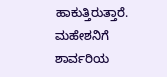ಹಾಕುತ್ತಿರುತ್ತಾರೆ. ಮಹೇಶನಿಗೆ ಶಾರ್ವರಿಯ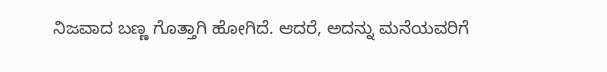ನಿಜವಾದ ಬಣ್ಣ ಗೊತ್ತಾಗಿ ಹೋಗಿದೆ. ಆದರೆ, ಅದನ್ನು ಮನೆಯವರಿಗೆ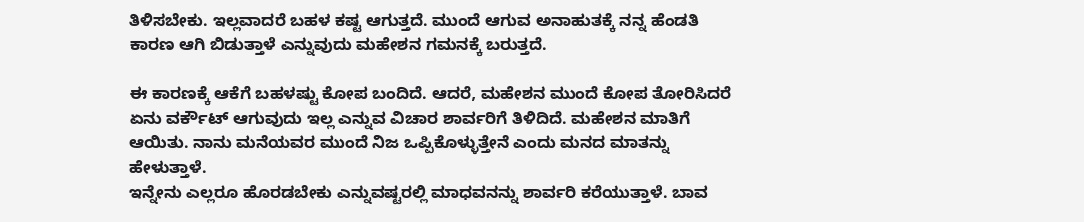ತಿಳಿಸಬೇಕು. ಇಲ್ಲವಾದರೆ ಬಹಳ ಕಷ್ಟ ಆಗುತ್ತದೆ. ಮುಂದೆ ಆಗುವ ಅನಾಹುತಕ್ಕೆ ನನ್ನ ಹೆಂಡತಿ ಕಾರಣ ಆಗಿ ಬಿಡುತ್ತಾಳೆ ಎನ್ನುವುದು ಮಹೇಶನ ಗಮನಕ್ಕೆ ಬರುತ್ತದೆ.

ಈ ಕಾರಣಕ್ಕೆ ಆಕೆಗೆ ಬಹಳಷ್ಟು ಕೋಪ ಬಂದಿದೆ. ಆದರೆ, ಮಹೇಶನ ಮುಂದೆ ಕೋಪ ತೋರಿಸಿದರೆ ಏನು ವರ್ಕೌಟ್ ಆಗುವುದು ಇಲ್ಲ ಎನ್ನುವ ವಿಚಾರ ಶಾರ್ವರಿಗೆ ತಿಳಿದಿದೆ. ಮಹೇಶನ ಮಾತಿಗೆ ಆಯಿತು. ನಾನು ಮನೆಯವರ ಮುಂದೆ ನಿಜ ಒಪ್ಪಿಕೊಳ್ಳುತ್ತೇನೆ ಎಂದು ಮನದ ಮಾತನ್ನು ಹೇಳುತ್ತಾಳೆ.
ಇನ್ನೇನು ಎಲ್ಲರೂ ಹೊರಡಬೇಕು ಎನ್ನುವಷ್ಟರಲ್ಲಿ ಮಾಧವನನ್ನು ಶಾರ್ವರಿ ಕರೆಯುತ್ತಾಳೆ. ಬಾವ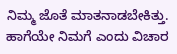ನಿಮ್ಮ ಜೊತೆ ಮಾತನಾಡಬೇಕಿತ್ತು. ಹಾಗೆಯೇ ನಿಮಗೆ ಎಂದು ವಿಚಾರ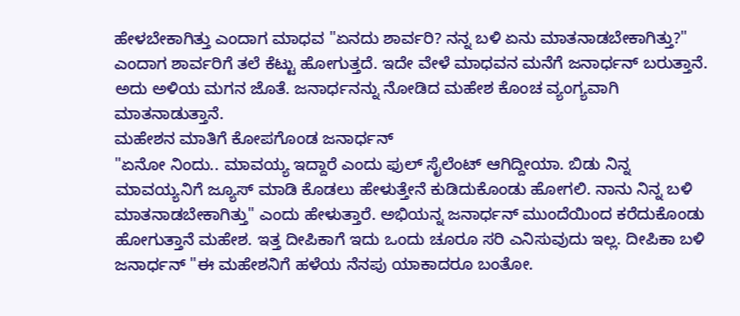ಹೇಳಬೇಕಾಗಿತ್ತು ಎಂದಾಗ ಮಾಧವ "ಏನದು ಶಾರ್ವರಿ? ನನ್ನ ಬಳಿ ಏನು ಮಾತನಾಡಬೇಕಾಗಿತ್ತು?" ಎಂದಾಗ ಶಾರ್ವರಿಗೆ ತಲೆ ಕೆಟ್ಟು ಹೋಗುತ್ತದೆ. ಇದೇ ವೇಳೆ ಮಾಧವನ ಮನೆಗೆ ಜನಾರ್ಧನ್ ಬರುತ್ತಾನೆ. ಅದು ಅಳಿಯ ಮಗನ ಜೊತೆ. ಜನಾರ್ಧನನ್ನು ನೋಡಿದ ಮಹೇಶ ಕೊಂಚ ವ್ಯಂಗ್ಯವಾಗಿ ಮಾತನಾಡುತ್ತಾನೆ.
ಮಹೇಶನ ಮಾತಿಗೆ ಕೋಪಗೊಂಡ ಜನಾರ್ಧನ್
"ಏನೋ ನಿಂದು.. ಮಾವಯ್ಯ ಇದ್ದಾರೆ ಎಂದು ಫುಲ್ ಸೈಲೆಂಟ್ ಆಗಿದ್ದೀಯಾ. ಬಿಡು ನಿನ್ನ ಮಾವಯ್ಯನಿಗೆ ಜ್ಯೂಸ್ ಮಾಡಿ ಕೊಡಲು ಹೇಳುತ್ತೇನೆ ಕುಡಿದುಕೊಂಡು ಹೋಗಲಿ. ನಾನು ನಿನ್ನ ಬಳಿ ಮಾತನಾಡಬೇಕಾಗಿತ್ತು" ಎಂದು ಹೇಳುತ್ತಾರೆ. ಅಭಿಯನ್ನ ಜನಾರ್ಧನ್ ಮುಂದೆಯಿಂದ ಕರೆದುಕೊಂಡು ಹೋಗುತ್ತಾನೆ ಮಹೇಶ. ಇತ್ತ ದೀಪಿಕಾಗೆ ಇದು ಒಂದು ಚೂರೂ ಸರಿ ಎನಿಸುವುದು ಇಲ್ಲ. ದೀಪಿಕಾ ಬಳಿ ಜನಾರ್ಧನ್ "ಈ ಮಹೇಶನಿಗೆ ಹಳೆಯ ನೆನಪು ಯಾಕಾದರೂ ಬಂತೋ.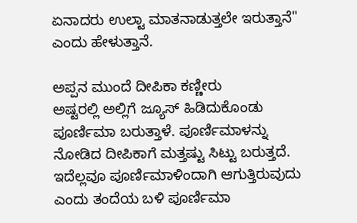ಏನಾದರು ಉಲ್ಟಾ ಮಾತನಾಡುತ್ತಲೇ ಇರುತ್ತಾನೆ" ಎಂದು ಹೇಳುತ್ತಾನೆ.

ಅಪ್ಪನ ಮುಂದೆ ದೀಪಿಕಾ ಕಣ್ಣೀರು
ಅಷ್ಟರಲ್ಲಿ ಅಲ್ಲಿಗೆ ಜ್ಯೂಸ್ ಹಿಡಿದುಕೊಂಡು ಪೂರ್ಣಿಮಾ ಬರುತ್ತಾಳೆ. ಪೂರ್ಣಿಮಾಳನ್ನು ನೋಡಿದ ದೀಪಿಕಾಗೆ ಮತ್ತಷ್ಟು ಸಿಟ್ಟು ಬರುತ್ತದೆ. ಇದೆಲ್ಲವೂ ಪೂರ್ಣಿಮಾಳಿಂದಾಗಿ ಆಗುತ್ತಿರುವುದು ಎಂದು ತಂದೆಯ ಬಳಿ ಪೂರ್ಣಿಮಾ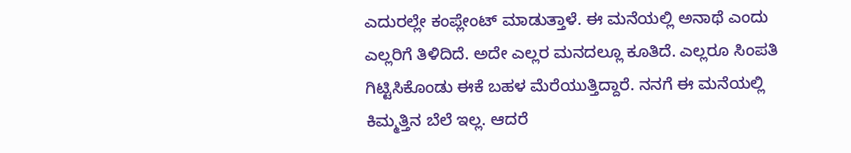ಎದುರಲ್ಲೇ ಕಂಪ್ಲೇಂಟ್ ಮಾಡುತ್ತಾಳೆ. ಈ ಮನೆಯಲ್ಲಿ ಅನಾಥೆ ಎಂದು ಎಲ್ಲರಿಗೆ ತಿಳಿದಿದೆ. ಅದೇ ಎಲ್ಲರ ಮನದಲ್ಲೂ ಕೂತಿದೆ. ಎಲ್ಲರೂ ಸಿಂಪತಿ ಗಿಟ್ಟಿಸಿಕೊಂಡು ಈಕೆ ಬಹಳ ಮೆರೆಯುತ್ತಿದ್ದಾರೆ. ನನಗೆ ಈ ಮನೆಯಲ್ಲಿ ಕಿಮ್ಮತ್ತಿನ ಬೆಲೆ ಇಲ್ಲ. ಆದರೆ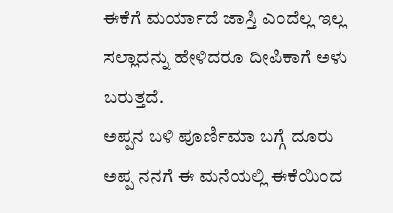ಈಕೆಗೆ ಮರ್ಯಾದೆ ಜಾಸ್ತಿ ಎಂದೆಲ್ಲ ಇಲ್ಲ ಸಲ್ಲಾದನ್ನು ಹೇಳಿದರೂ ದೀಪಿಕಾಗೆ ಅಳು ಬರುತ್ತದೆ.
ಅಪ್ಪನ ಬಳಿ ಪೂರ್ಣಿಮಾ ಬಗ್ಗೆ ದೂರು
ಅಪ್ಪ ನನಗೆ ಈ ಮನೆಯಲ್ಲಿ ಈಕೆಯಿಂದ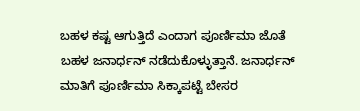ಬಹಳ ಕಷ್ಟ ಆಗುತ್ತಿದೆ ಎಂದಾಗ ಪೂರ್ಣಿಮಾ ಜೊತೆ ಬಹಳ ಜನಾರ್ಧನ್ ನಡೆದುಕೊಳ್ಳುತ್ತಾನೆ. ಜನಾರ್ಧನ್ ಮಾತಿಗೆ ಪೂರ್ಣಿಮಾ ಸಿಕ್ಕಾಪಟ್ಟೆ ಬೇಸರ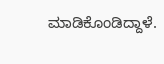ಮಾಡಿಕೊಂಡಿದ್ದಾಳೆ.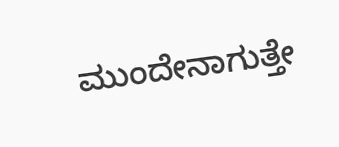ಮುಂದೇನಾಗುತ್ತೇ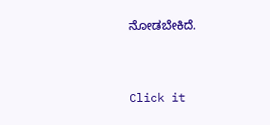ನೋಡಬೇಕಿದೆ.


Click it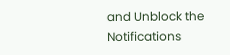and Unblock the Notifications